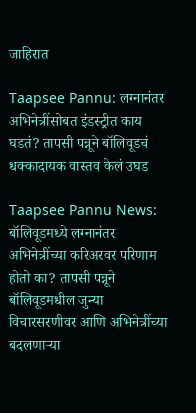जाहिरात

Taapsee Pannu: लग्नानंतर अभिनेत्रींसोबत इंडस्ट्रीत काय घडतं? तापसी पन्नूने बॉलिवूडचं धक्कादायक वास्तव केलं उघड

Taapsee Pannu News: बॉलिवूडमध्ये लग्नानंतर अभिनेत्रींच्या करिअरवर परिणाम होतो का? तापसी पन्नूने बॉलिवूडमधील जुन्या विचारसरणीवर आणि अभिनेत्रींच्या बदलणाऱ्या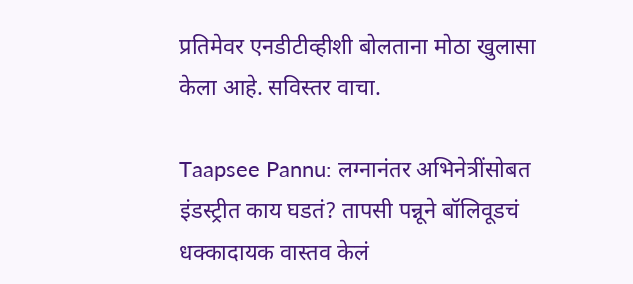प्रतिमेवर एनडीटीव्हीशी बोलताना मोठा खुलासा केला आहे. सविस्तर वाचा.

Taapsee Pannu: लग्नानंतर अभिनेत्रींसोबत इंडस्ट्रीत काय घडतं? तापसी पन्नूने बॉलिवूडचं धक्कादायक वास्तव केलं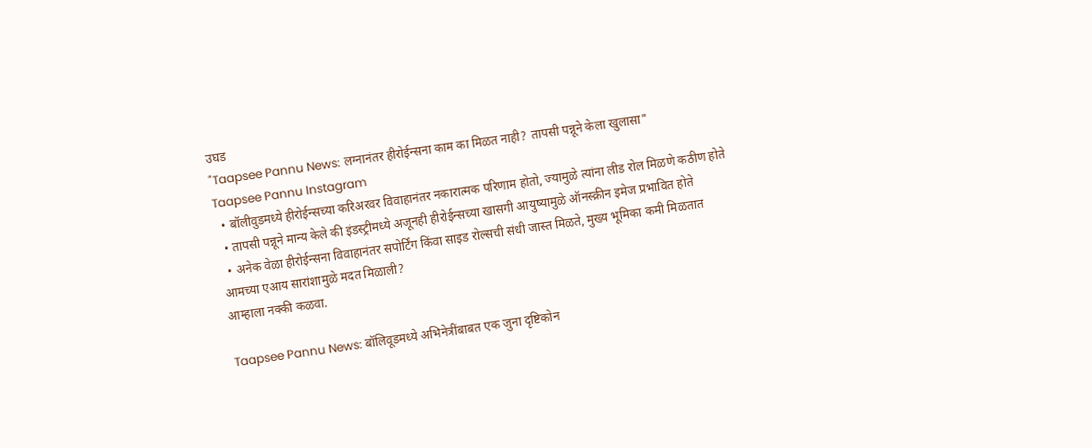उघड
"Taapsee Pannu News: लग्नानंतर हीरोईन्सना काम का मिळत नाही? तापसी पन्नूने केला खुलासा"
Taapsee Pannu Instagram
  • बॉलीवुडमध्ये हीरोईन्सच्या करिअरवर विवाहानंतर नकारात्मक परिणाम होतो, ज्यामुळे त्यांना लीड रोल मिळणे कठीण होते
  • तापसी पन्नूने मान्य केले की इंडस्ट्रीमध्ये अजूनही हीरोईन्सच्या खासगी आयुष्यामुळे ऑनस्क्रीन इमेज प्रभावित होते
  • अनेक वेळा हीरोईन्सना विवाहानंतर सपोर्टिंग किंवा साइड रोल्सची संधी जास्त मिळते, मुख्य भूमिका कमी मिळतात
आमच्या एआय सारांशामुळे मदत मिळाली?
आम्हाला नक्की कळवा.

Taapsee Pannu News: बॉलिवूडमध्ये अभिनेत्रींबाबत एक जुना दृष्टिकोन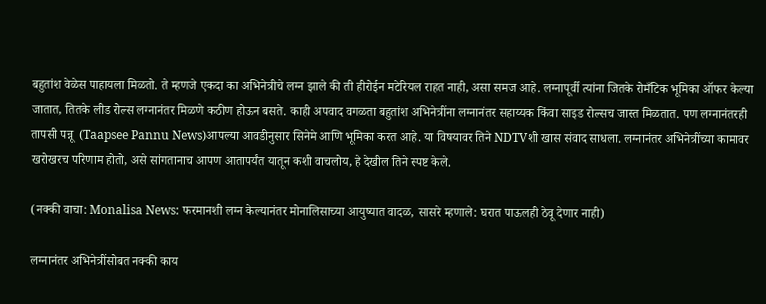बहुतांश वेळेस पाहायला मिळतो. ते म्हणजे एकदा का अभिनेत्रीचे लग्न झाले की ती हीरोईन मटेरियल राहत नाही, असा समज आहे. लग्नापूर्वी त्यांना जितके रोमँटिक भूमिका ऑफर केल्या जातात, तितके लीड रोल्स लग्नानंतर मिळणे कठीण होऊन बसते. काही अपवाद वगळता बहुतांश अभिनेत्रींना लग्नानंतर सहाय्यक किंवा साइड रोल्सच जास्त मिळतात. पण लग्नानंतरही तापसी पन्नू  (Taapsee Pannu News)आपल्या आवडीनुसार सिनेमे आणि भूमिका करत आहे. या विषयावर तिने NDTVशी खास संवाद साधला. लग्नानंतर अभिनेत्रींच्या कामावर खरोखरच परिणाम होतो, असे सांगतानाच आपण आतापर्यंत यातून कशी वाचलोय, हे देखील तिने स्पष्ट केले.

(नक्की वाचा: Monalisa News: फरमानशी लग्न केल्यानंतर मोनालिसाच्या आयुष्यात वादळ, सासरे म्हणाले: घरात पाऊलही ठेवू देणार नाही)

लग्नानंतर अभिनेत्रींसोबत नक्की काय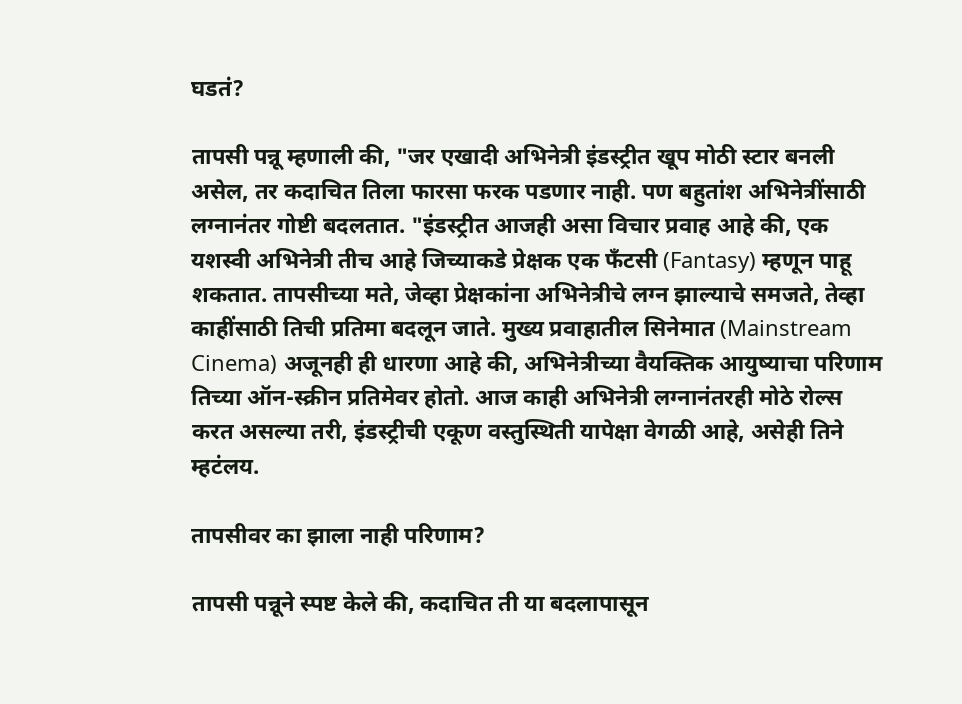घडतं?

तापसी पन्नू म्हणाली की, "जर एखादी अभिनेत्री इंडस्ट्रीत खूप मोठी स्टार बनली असेल, तर कदाचित तिला फारसा फरक पडणार नाही. पण बहुतांश अभिनेत्रींसाठी लग्नानंतर गोष्टी बदलतात. "इंडस्ट्रीत आजही असा विचार प्रवाह आहे की, एक यशस्वी अभिनेत्री तीच आहे जिच्याकडे प्रेक्षक एक फँटसी (Fantasy) म्हणून पाहू शकतात. तापसीच्या मते, जेव्हा प्रेक्षकांना अभिनेत्रीचे लग्न झाल्याचे समजते, तेव्हा काहींसाठी तिची प्रतिमा बदलून जाते. मुख्य प्रवाहातील सिनेमात (Mainstream Cinema) अजूनही ही धारणा आहे की, अभिनेत्रीच्या वैयक्तिक आयुष्याचा परिणाम तिच्या ऑन-स्क्रीन प्रतिमेवर होतो. आज काही अभिनेत्री लग्नानंतरही मोठे रोल्स करत असल्या तरी, इंडस्ट्रीची एकूण वस्तुस्थिती यापेक्षा वेगळी आहे, असेही तिने म्हटंलय.

तापसीवर का झाला नाही परिणाम?

तापसी पन्नूने स्पष्ट केले की, कदाचित ती या बदलापासून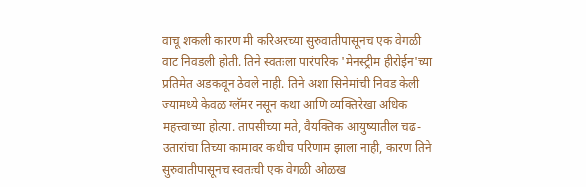वाचू शकली कारण मी करिअरच्या सुरुवातीपासूनच एक वेगळी वाट निवडली होती. तिने स्वतःला पारंपरिक 'मेनस्ट्रीम हीरोईन'च्या प्रतिमेत अडकवून ठेवले नाही. तिने अशा सिनेमांची निवड केली ज्यामध्ये केवळ ग्लॅमर नसून कथा आणि व्यक्तिरेखा अधिक महत्त्वाच्या होत्या. तापसीच्या मते, वैयक्तिक आयुष्यातील चढ-उतारांचा तिच्या कामावर कधीच परिणाम झाला नाही, कारण तिने सुरुवातीपासूनच स्वतःची एक वेगळी ओळख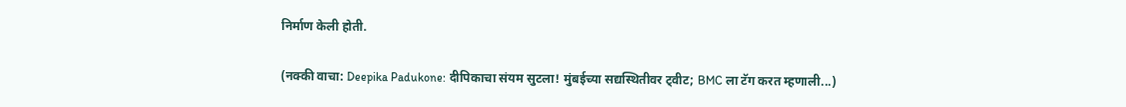निर्माण केली होती.

(नक्की वाचा: Deepika Padukone: दीपिकाचा संयम सुटला! मुंबईच्या सद्यस्थितीवर ट्वीट; BMC ला टॅग करत म्हणाली...)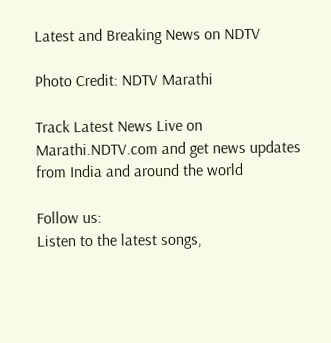Latest and Breaking News on NDTV

Photo Credit: NDTV Marathi

Track Latest News Live on Marathi.NDTV.com and get news updates from India and around the world

Follow us:
Listen to the latest songs,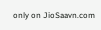only on JioSaavn.com